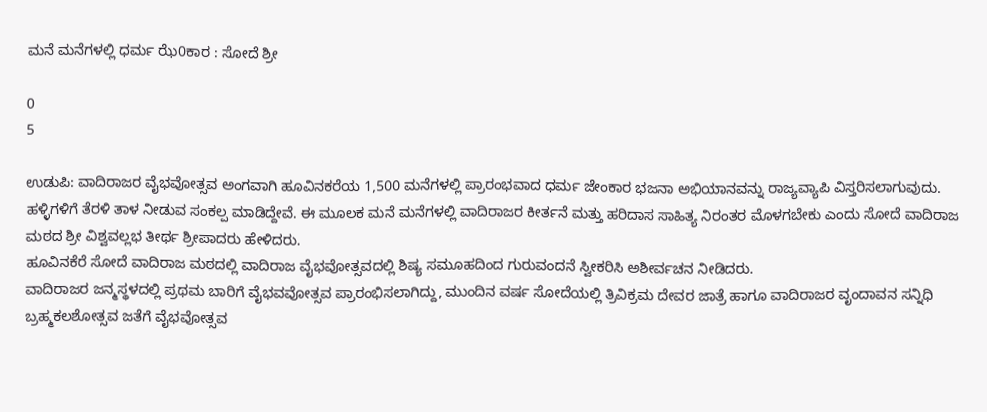ಮನೆ ಮನೆಗಳಲ್ಲಿ ಧರ್ಮ ಝೆ0ಕಾರ : ಸೋದೆ ಶ್ರೀ

0
5

ಉಡುಪಿ: ವಾದಿರಾಜರ ವೈಭವೋತ್ಸವ ಅಂಗವಾಗಿ ಹೂವಿನಕರೆಯ 1,500 ಮನೆಗಳಲ್ಲಿ ಪ್ರಾರಂಭವಾದ ಧರ್ಮ ಜೇಂಕಾರ ಭಜನಾ ಅಭಿಯಾನವನ್ನು ರಾಜ್ಯವ್ಯಾಪಿ ವಿಸ್ತರಿಸಲಾಗುವುದು. ಹಳ್ಳಿಗಳಿಗೆ ತೆರಳಿ ತಾಳ ನೀಡುವ ಸಂಕಲ್ಪ ಮಾಡಿದ್ದೇವೆ. ಈ ಮೂಲಕ ಮನೆ ಮನೆಗಳಲ್ಲಿ ವಾದಿರಾಜರ ಕೀರ್ತನೆ ಮತ್ತು ಹರಿದಾಸ ಸಾಹಿತ್ಯ ನಿರಂತರ ಮೊಳಗಬೇಕು ಎಂದು ಸೋದೆ ವಾದಿರಾಜ ಮಠದ ಶ್ರೀ ವಿಶ್ವವಲ್ಲಭ ತೀರ್ಥ ಶ್ರೀಪಾದರು ಹೇಳಿದರು.
ಹೂವಿನಕೆರೆ ಸೋದೆ ವಾದಿರಾಜ ಮಠದಲ್ಲಿ ವಾದಿರಾಜ ವೈಭವೋತ್ಸವದಲ್ಲಿ ಶಿಷ್ಯ ಸಮೂಹದಿಂದ ಗುರುವಂದನೆ ಸ್ವೀಕರಿಸಿ ಅಶೀರ್ವಚನ ನೀಡಿದರು.
ವಾದಿರಾಜರ ಜನ್ಮಸ್ಥಳದಲ್ಲಿ ಪ್ರಥಮ ಬಾರಿಗೆ ವೈಭವವೋತ್ಸವ ಪ್ರಾರಂಭಿಸಲಾಗಿದ್ದು, ಮುಂದಿನ ವರ್ಷ ಸೋದೆಯಲ್ಲಿ ತ್ರಿವಿಕ್ರಮ ದೇವರ ಜಾತ್ರೆ ಹಾಗೂ ವಾದಿರಾಜರ ವೃಂದಾವನ ಸನ್ನಿಧಿ ಬ್ರಹ್ಮಕಲಶೋತ್ಸವ ಜತೆಗೆ ವೈಭವೋತ್ಸವ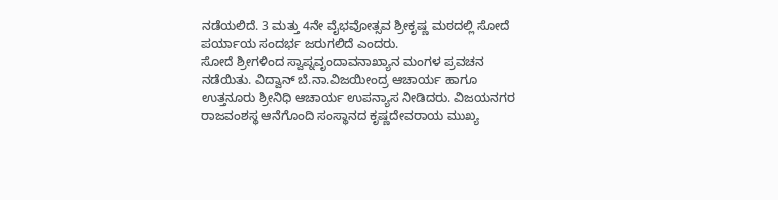ನಡೆಯಲಿದೆ. 3 ಮತ್ತು 4ನೇ ವೈಭವೋತ್ಸವ ಶ್ರೀಕೃಷ್ಣ ಮಠದಲ್ಲಿ ಸೋದೆ ಪರ್ಯಾಯ ಸಂದರ್ಭ ಜರುಗಲಿದೆ ಎಂದರು.
ಸೋದೆ ಶ್ರೀಗಳಿಂದ ಸ್ವಾಪ್ನವೃಂದಾವನಾಖ್ಯಾನ ಮಂಗಳ ಪ್ರವಚನ ನಡೆಯಿತು. ವಿದ್ವಾನ್ ಬೆ.ನಾ.ವಿಜಯೀಂದ್ರ ಆಚಾರ್ಯ ಹಾಗೂ ಉತ್ತನೂರು ಶ್ರೀನಿಧಿ ಆಚಾರ್ಯ ಉಪನ್ಯಾಸ ನೀಡಿದರು. ವಿಜಯನಗರ ರಾಜವಂಶಸ್ಥ ಆನೆಗೊಂದಿ ಸಂಸ್ಥಾನದ ಕೃಷ್ಣದೇವರಾಯ ಮುಖ್ಯ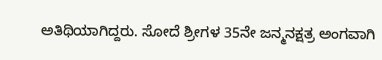ಅತಿಥಿಯಾಗಿದ್ದರು. ಸೋದೆ ಶ್ರೀಗಳ 35ನೇ ಜನ್ಮನಕ್ಷತ್ರ ಅಂಗವಾಗಿ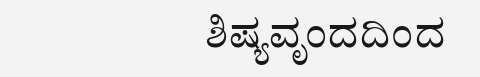ಶಿಷ್ಯವೃಂದದಿಂದ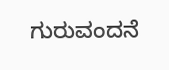ಗುರುವಂದನೆ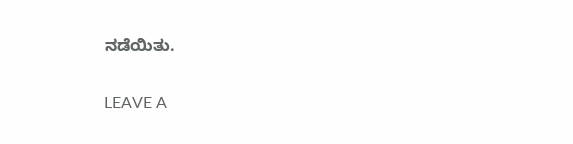ನಡೆಯಿತು.

LEAVE A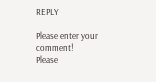REPLY

Please enter your comment!
Please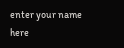enter your name here